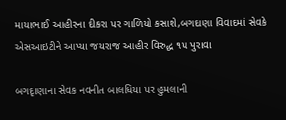માયાભાઈ આહીરના દીકરા પર ગાળિયો કસાશે,બગદાણા વિવાદમાં સેવકે એસઆઇટીને આપ્યા જયરાજ આહીર વિરુદ્ધ ૧૫ પુરાવા

બગદૃાણાના સેવક નવનીત બાલધિયા પર હુમલાની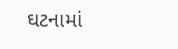ઘટનામાં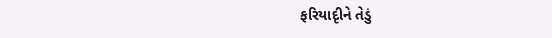ફરિયાદૃીને તેડું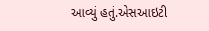આવ્યું હતું.એસઆઇટી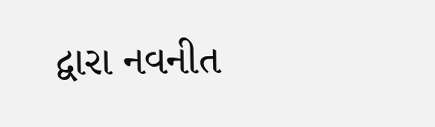દ્વારા નવનીત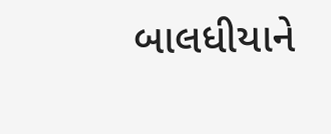બાલધીયાને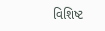વિશિષ્ટ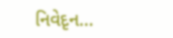નિવેદૃન…